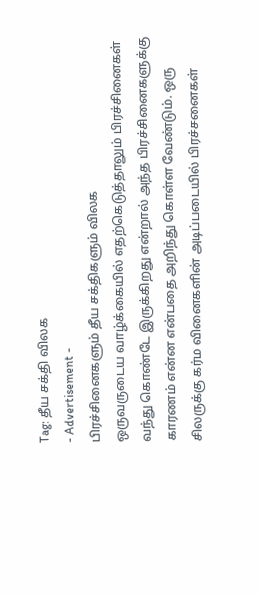Tag: தீய சக்தி விலக
- Advertisement -
பிரச்சினைகளும் தீய சக்திகளும் விலக
ஒருவருடைய வாழ்க்கையில் எதற்கெடுத்தாலும் பிரச்சினைகள் வந்து கொண்டே இருக்கிறது என்றால் அந்த பிரச்சினைகளுக்கு காரணம் என்ன என்பதை அறிந்து கொள்ள வேண்டும். ஒரு சிலருக்கு கர்ம வினைகளின் அடிப்படையில் பிரச்சனைகள்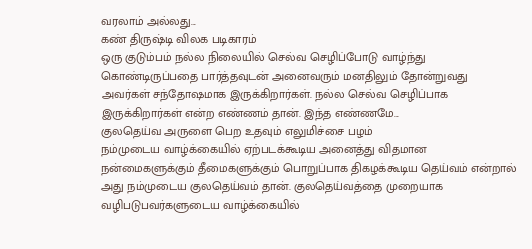வரலாம் அல்லது...
கண் திருஷ்டி விலக படிகாரம்
ஒரு குடும்பம் நல்ல நிலையில் செல்வ செழிப்போடு வாழ்ந்து கொண்டிருப்பதை பார்த்தவுடன் அனைவரும் மனதிலும் தோன்றுவது அவர்கள் சந்தோஷமாக இருக்கிறார்கள். நல்ல செல்வ செழிப்பாக இருக்கிறார்கள் என்ற எண்ணம் தான். இந்த எண்ணமே...
குலதெய்வ அருளை பெற உதவும் எலுமிச்சை பழம்
நம்முடைய வாழ்க்கையில் ஏற்படக்கூடிய அனைத்து விதமான நன்மைகளுக்கும் தீமைகளுக்கும் பொறுப்பாக திகழக்கூடிய தெய்வம் என்றால் அது நம்முடைய குலதெய்வம் தான். குலதெய்வத்தை முறையாக வழிபடுபவர்களுடைய வாழ்க்கையில்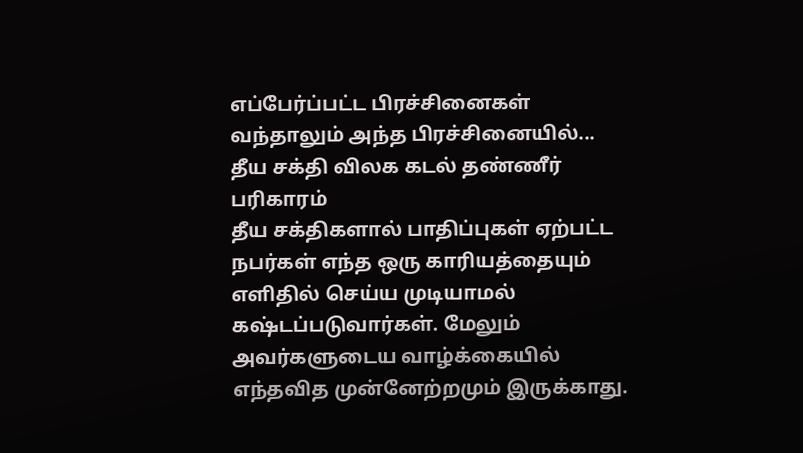எப்பேர்ப்பட்ட பிரச்சினைகள் வந்தாலும் அந்த பிரச்சினையில்...
தீய சக்தி விலக கடல் தண்ணீர் பரிகாரம்
தீய சக்திகளால் பாதிப்புகள் ஏற்பட்ட நபர்கள் எந்த ஒரு காரியத்தையும் எளிதில் செய்ய முடியாமல் கஷ்டப்படுவார்கள். மேலும் அவர்களுடைய வாழ்க்கையில் எந்தவித முன்னேற்றமும் இருக்காது.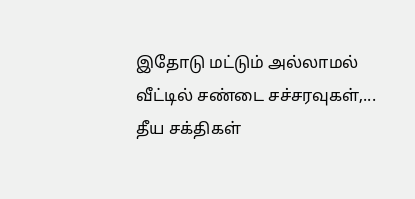இதோடு மட்டும் அல்லாமல் வீட்டில் சண்டை சச்சரவுகள்,...
தீய சக்திகள்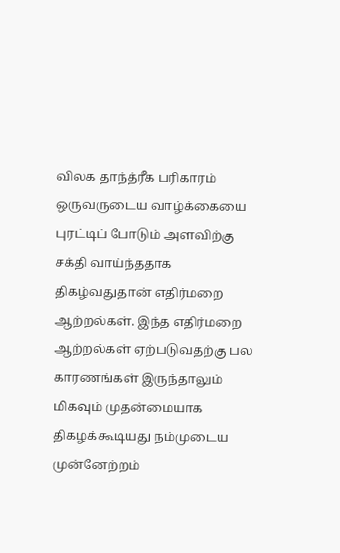விலக தாந்த்ரீக பரிகாரம்
ஒருவருடைய வாழ்க்கையை புரட்டிப் போடும் அளவிற்கு சக்தி வாய்ந்ததாக திகழ்வதுதான் எதிர்மறை ஆற்றல்கள். இந்த எதிர்மறை ஆற்றல்கள் ஏற்படுவதற்கு பல காரணங்கள் இருந்தாலும் மிகவும் முதன்மையாக திகழக்கூடியது நம்முடைய முன்னேற்றம்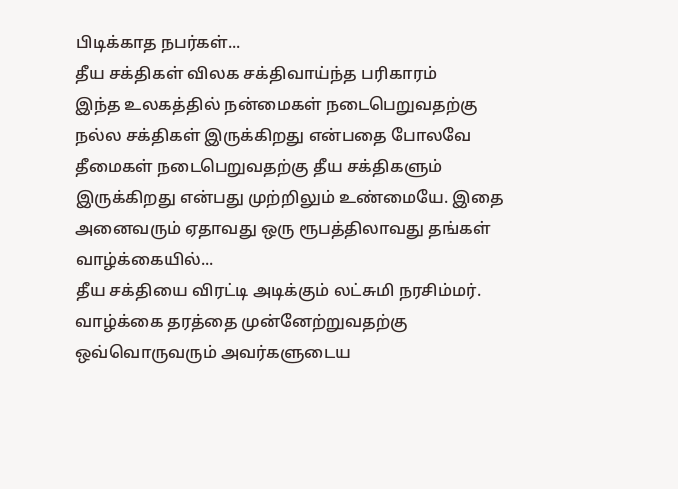பிடிக்காத நபர்கள்...
தீய சக்திகள் விலக சக்திவாய்ந்த பரிகாரம்
இந்த உலகத்தில் நன்மைகள் நடைபெறுவதற்கு நல்ல சக்திகள் இருக்கிறது என்பதை போலவே தீமைகள் நடைபெறுவதற்கு தீய சக்திகளும் இருக்கிறது என்பது முற்றிலும் உண்மையே. இதை அனைவரும் ஏதாவது ஒரு ரூபத்திலாவது தங்கள் வாழ்க்கையில்...
தீய சக்தியை விரட்டி அடிக்கும் லட்சுமி நரசிம்மர்.
வாழ்க்கை தரத்தை முன்னேற்றுவதற்கு ஒவ்வொருவரும் அவர்களுடைய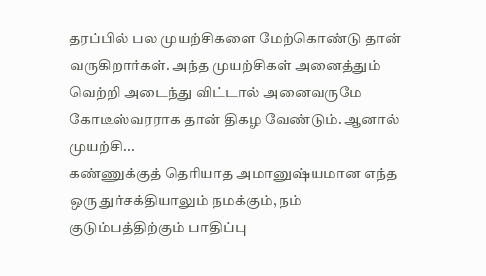தரப்பில் பல முயற்சிகளை மேற்கொண்டு தான் வருகிறார்கள். அந்த முயற்சிகள் அனைத்தும் வெற்றி அடைந்து விட்டால் அனைவருமே கோடீஸ்வரராக தான் திகழ வேண்டும். ஆனால் முயற்சி...
கண்ணுக்குத் தெரியாத அமானுஷ்யமான எந்த ஒரு துர்சக்தியாலும் நமக்கும், நம் குடும்பத்திற்கும் பாதிப்பு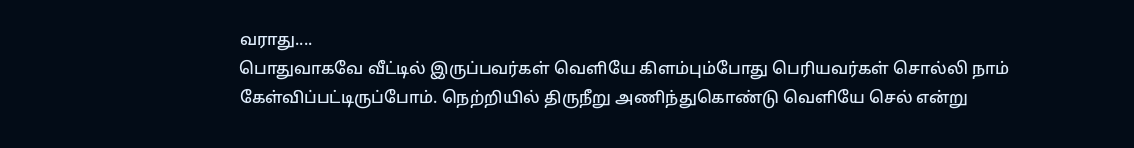வராது....
பொதுவாகவே வீட்டில் இருப்பவர்கள் வெளியே கிளம்பும்போது பெரியவர்கள் சொல்லி நாம் கேள்விப்பட்டிருப்போம். நெற்றியில் திருநீறு அணிந்துகொண்டு வெளியே செல் என்று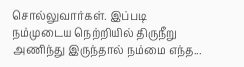சொல்லுவார்கள். இப்படி நம்முடைய நெற்றியில் திருநீறு அணிந்து இருந்தால் நம்மை எந்த...